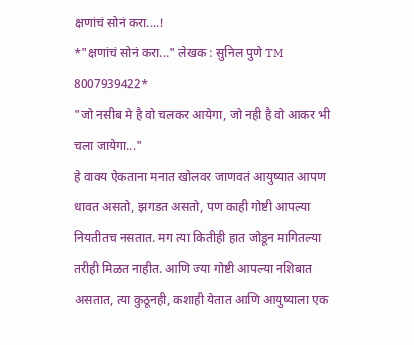क्षणांचं सोनं करा....!
*"क्षणांचं सोनं करा..." लेखक : सुनिल पुणे TM 8007939422*
"जो नसीब मे है वो चलकर आयेगा, जो नही है वो आकर भी चला जायेगा..."
हे वाक्य ऐकताना मनात खोलवर जाणवतं आयुष्यात आपण धावत असतो, झगडत असतो, पण काही गोष्टी आपल्या नियतीतच नसतात. मग त्या कितीही हात जोडून मागितल्या तरीही मिळत नाहीत. आणि ज्या गोष्टी आपल्या नशिबात असतात, त्या कुठूनही, कशाही येतात आणि आयुष्याला एक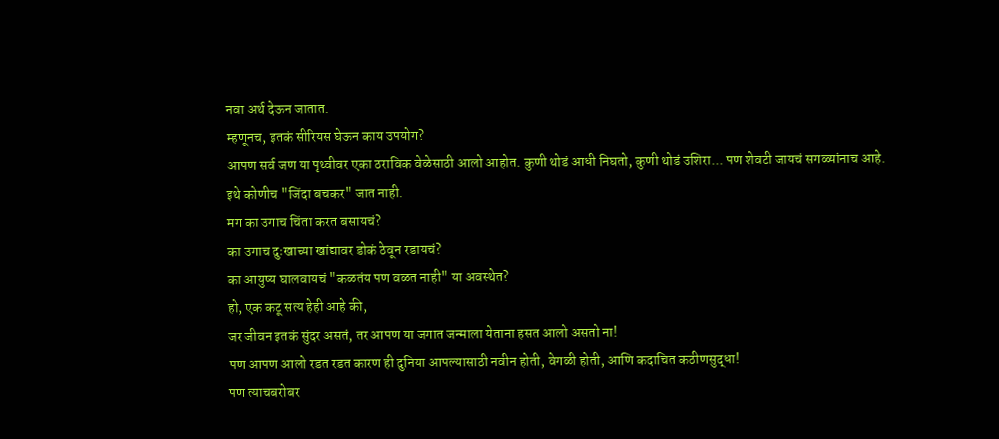नवा अर्थ देऊन जातात.
म्हणूनच, इतकं सीरियस घेऊन काय उपयोग?
आपण सर्व जण या पृथ्वीवर एका ठराविक वेळेसाठी आलो आहोत. कुणी थोडं आधी निघतो, कुणी थोडं उशिरा... पण शेवटी जायचं सगळ्यांनाच आहे.
इथे कोणीच "जिंदा बचकर" जात नाही.
मग का उगाच चिंता करत बसायचं?
का उगाच दुःखाच्या खांद्यावर डोकं ठेवून रडायचं?
का आयुष्य घालवायचं "कळतंय पण वळत नाही" या अवस्थेत?
हो, एक कटू सत्य हेही आहे की,
जर जीवन इतकं सुंदर असतं, तर आपण या जगात जन्माला येताना हसत आलो असतो ना!
पण आपण आलो रडत रडत कारण ही दुनिया आपल्यासाठी नवीन होती, वेगळी होती, आणि कदाचित कठीणसुद्धा!
पण त्याचबरोबर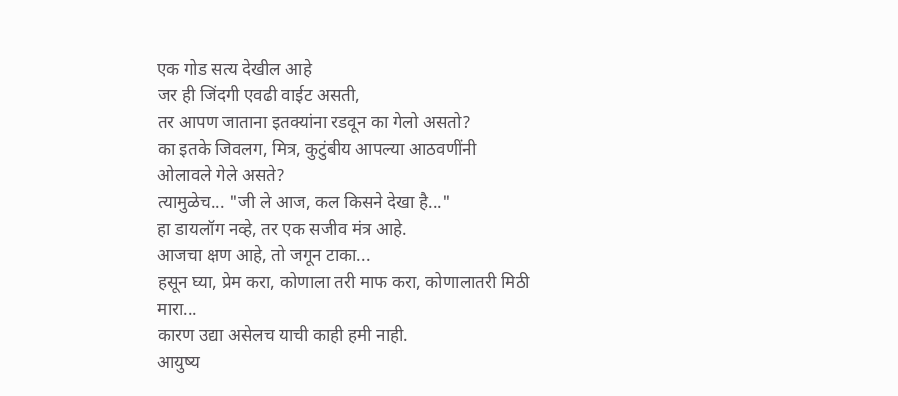एक गोड सत्य देखील आहे
जर ही जिंदगी एवढी वाईट असती,
तर आपण जाताना इतक्यांना रडवून का गेलो असतो?
का इतके जिवलग, मित्र, कुटुंबीय आपल्या आठवणींनी ओलावले गेले असते?
त्यामुळेच... "जी ले आज, कल किसने देखा है..."
हा डायलॉग नव्हे, तर एक सजीव मंत्र आहे.
आजचा क्षण आहे, तो जगून टाका...
हसून घ्या, प्रेम करा, कोणाला तरी माफ करा, कोणालातरी मिठी मारा...
कारण उद्या असेलच याची काही हमी नाही.
आयुष्य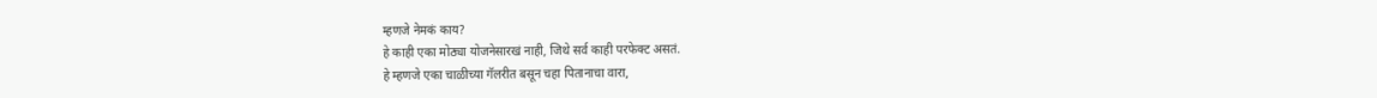म्हणजे नेमकं काय?
हे काही एका मोठ्या योजनेसारखं नाही, जिथे सर्व काही परफेक्ट असतं.
हे म्हणजे एका चाळीच्या गॅलरीत बसून चहा पितानाचा वारा,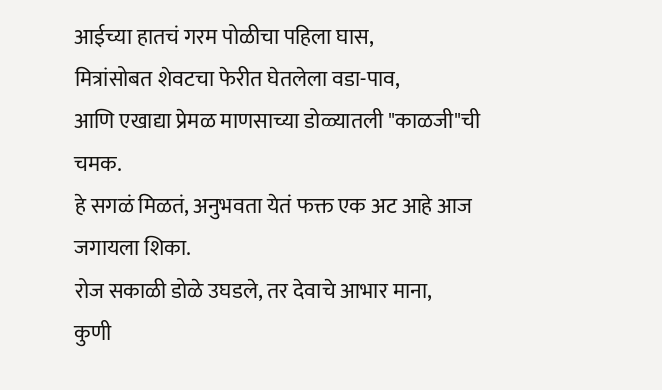आईच्या हातचं गरम पोळीचा पहिला घास,
मित्रांसोबत शेवटचा फेरीत घेतलेला वडा-पाव,
आणि एखाद्या प्रेमळ माणसाच्या डोळ्यातली "काळजी"ची चमक.
हे सगळं मिळतं, अनुभवता येतं फक्त एक अट आहे आज जगायला शिका.
रोज सकाळी डोळे उघडले, तर देवाचे आभार माना,
कुणी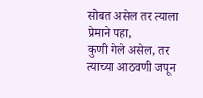सोबत असेल तर त्याला प्रेमाने पहा,
कुणी गेले असेल, तर त्याच्या आठवणी जपून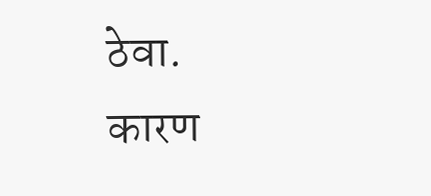ठेवा.
कारण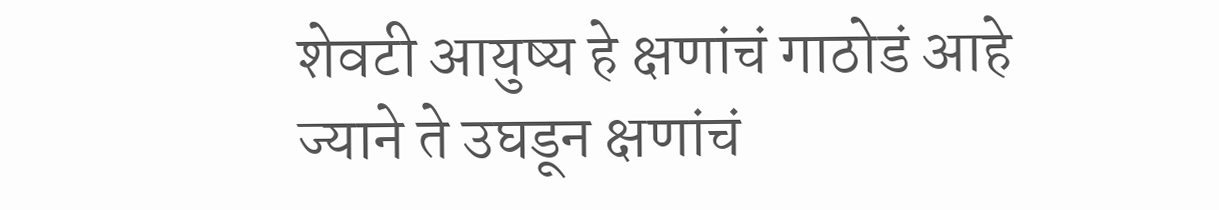शेवटी आयुष्य हे क्षणांचं गाठोडं आहे
ज्याने ते उघडून क्षणांचं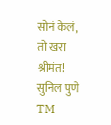सोनं केलं, तो खरा श्रीमंत!
सुनिल पुणे TM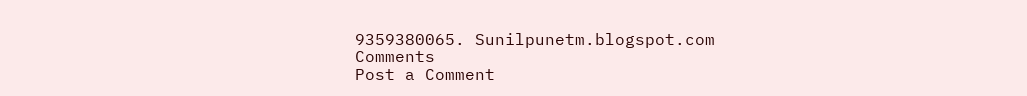9359380065. Sunilpunetm.blogspot.com
Comments
Post a Comment